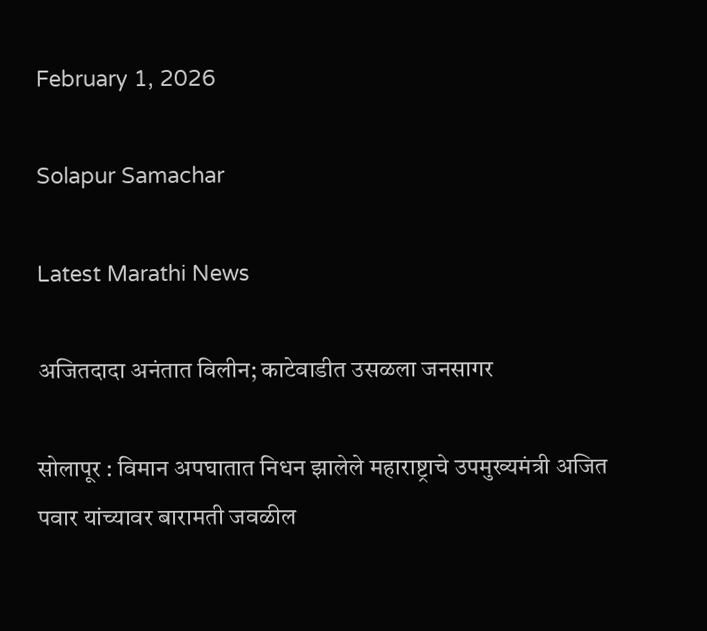February 1, 2026

Solapur Samachar

Latest Marathi News

अजितदादा अनंतात विलीन; काटेवाडीत उसळला जनसागर

सोलापूर : विमान अपघातात निधन झालेले महाराष्ट्राचे उपमुख्यमंत्री अजित पवार यांच्यावर बारामती जवळील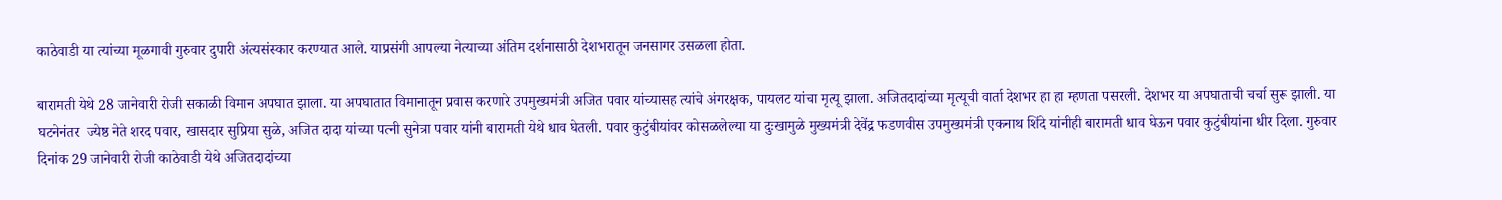काठेवाडी या त्यांच्या मूळगावी गुरुवार दुपारी अंत्यसंस्कार करण्यात आले. याप्रसंगी आपल्या नेत्याच्या अंतिम दर्शनासाठी देशभरातून जनसागर उसळला होता.

बारामती येथे 28 जानेवारी रोजी सकाळी विमान अपघात झाला. या अपघातात विमानातून प्रवास करणारे उपमुख्यमंत्री अजित पवार यांच्यासह त्यांचे अंगरक्षक, पायलट यांचा मृत्यू झाला. अजितदादांच्या मृत्यूची वार्ता देशभर हा हा म्हणता पसरली. देशभर या अपघाताची चर्चा सुरू झाली. या घटनेनंतर  ज्येष्ठ नेते शरद पवार, खासदार सुप्रिया सुळे, अजित दादा यांच्या पत्नी सुनेत्रा पवार यांनी बारामती येथे धाव घेतली. पवार कुटुंबीयांवर कोसळलेल्या या दुःखामुळे मुख्यमंत्री देवेंद्र फडणवीस उपमुख्यमंत्री एकनाथ शिंदे यांनीही बारामती धाव घेऊन पवार कुटुंबीयांना धीर दिला. गुरुवार दिनांक 29 जानेवारी रोजी काठेवाडी येथे अजितदादांच्या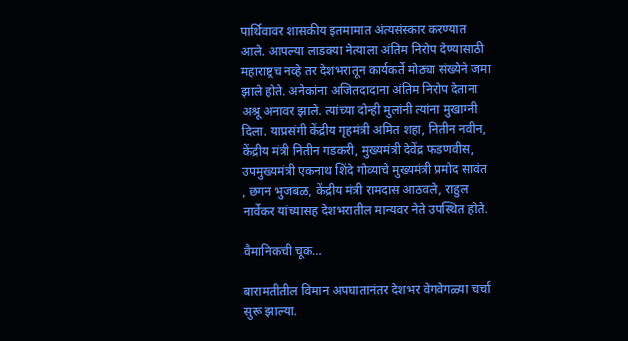पार्थिवावर शासकीय इतमामात अंत्यसंस्कार करण्यात आले. आपल्या लाडक्या नेत्याला अंतिम निरोप देण्यासाठी महाराष्ट्रच नव्हे तर देशभरातून कार्यकर्ते मोठ्या संख्येने जमा झाले होते. अनेकांना अजितदादाना अंतिम निरोप देताना अश्रू अनावर झाले. त्यांच्या दोन्ही मुलांनी त्यांना मुखाग्नी दिला. याप्रसंगी केंद्रीय गृहमंत्री अमित शहा, नितीन नवीन, केंद्रीय मंत्री नितीन गडकरी, मुख्यमंत्री देवेंद्र फडणवीस, उपमुख्यमंत्री एकनाथ शिंदे गोव्याचे मुख्यमंत्री प्रमोद सावंत , छगन भुजबळ, केंद्रीय मंत्री रामदास आठवले, राहुल नार्वेकर यांच्यासह देशभरातील मान्यवर नेते उपस्थित होते.

वैमानिकची चूक…

बारामतीतील विमान अपघातानंतर देशभर वेगवेगळ्या चर्चा सुरू झाल्या.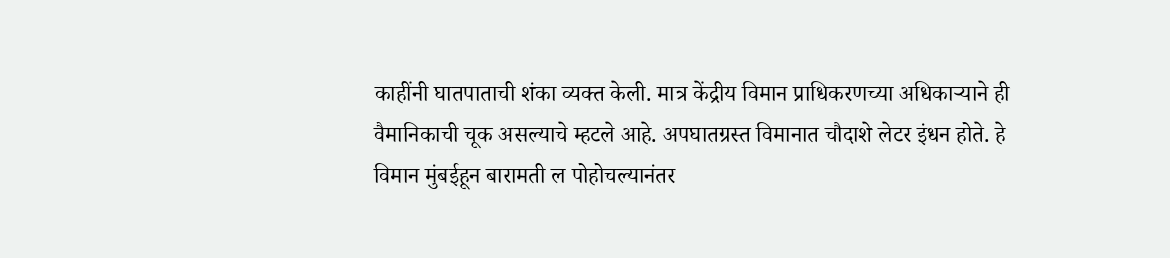काहींनी घातपाताची शंका व्यक्त केली. मात्र केंद्रीय विमान प्राधिकरणच्या अधिकाऱ्याने ही वैमानिकाची चूक असल्याचे म्हटले आहे. अपघातग्रस्त विमानात चौदाशे लेटर इंधन होते. हे विमान मुंबईहून बारामती ल पोहोचल्यानंतर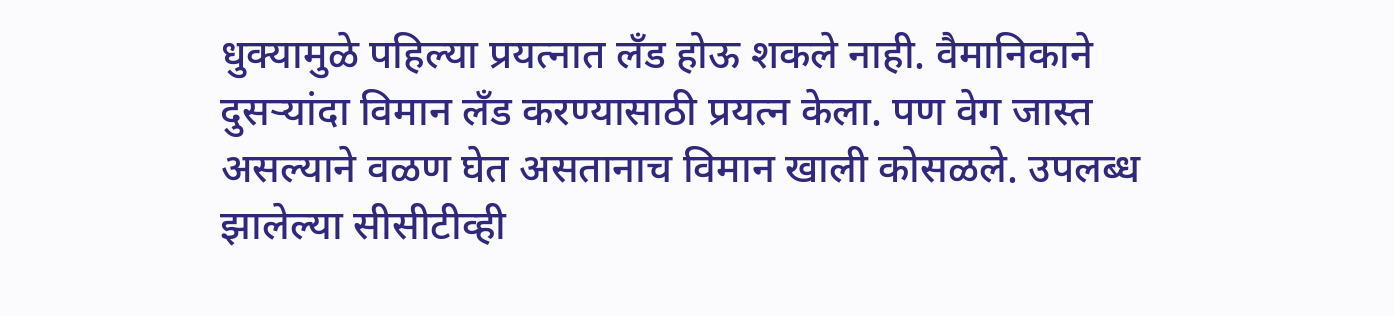धुक्यामुळे पहिल्या प्रयत्नात लँड होऊ शकले नाही. वैमानिकाने दुसऱ्यांदा विमान लँड करण्यासाठी प्रयत्न केला. पण वेग जास्त असल्याने वळण घेत असतानाच विमान खाली कोसळले. उपलब्ध झालेल्या सीसीटीव्ही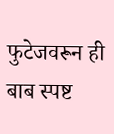फुटेजवरून ही बाब स्पष्ट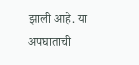झाली आहे. या अपघाताची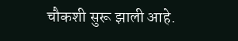चौकशी सुरू झाली आहे.